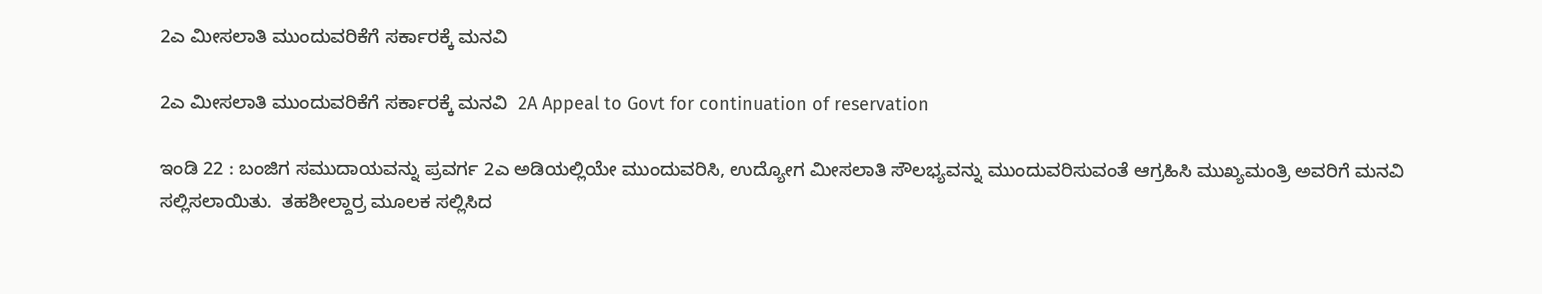2ಎ ಮೀಸಲಾತಿ ಮುಂದುವರಿಕೆಗೆ ಸರ್ಕಾರಕ್ಕೆ ಮನವಿ

2ಎ ಮೀಸಲಾತಿ ಮುಂದುವರಿಕೆಗೆ ಸರ್ಕಾರಕ್ಕೆ ಮನವಿ  2A Appeal to Govt for continuation of reservation

ಇಂಡಿ 22 : ಬಂಜಿಗ ಸಮುದಾಯವನ್ನು ಪ್ರವರ್ಗ 2ಎ ಅಡಿಯಲ್ಲಿಯೇ ಮುಂದುವರಿಸಿ, ಉದ್ಯೋಗ ಮೀಸಲಾತಿ ಸೌಲಭ್ಯವನ್ನು ಮುಂದುವರಿಸುವಂತೆ ಆಗ್ರಹಿಸಿ ಮುಖ್ಯಮಂತ್ರಿ ಅವರಿಗೆ ಮನವಿ ಸಲ್ಲಿಸಲಾಯಿತು.  ತಹಶೀಲ್ದಾರ್ರ ಮೂಲಕ ಸಲ್ಲಿಸಿದ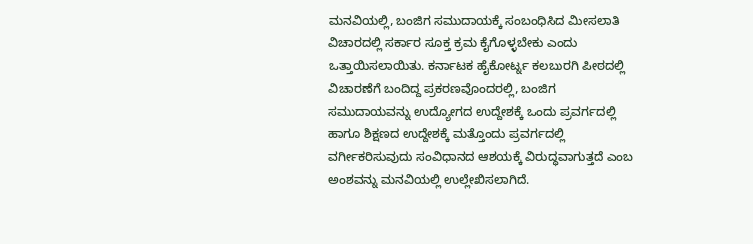ಮನವಿಯಲ್ಲಿ, ಬಂಜಿಗ ಸಮುದಾಯಕ್ಕೆ ಸಂಬಂಧಿಸಿದ ಮೀಸಲಾತಿ ವಿಚಾರದಲ್ಲಿ ಸರ್ಕಾರ ಸೂಕ್ತ ಕ್ರಮ ಕೈಗೊಳ್ಳಬೇಕು ಎಂದು ಒತ್ತಾಯಿಸಲಾಯಿತು. ಕರ್ನಾಟಕ ಹೈಕೋರ್ಟ್ನ ಕಲಬುರಗಿ ಪೀಠದಲ್ಲಿ ವಿಚಾರಣೆಗೆ ಬಂದಿದ್ದ ಪ್ರಕರಣವೊಂದರಲ್ಲಿ, ಬಂಜಿಗ ಸಮುದಾಯವನ್ನು ಉದ್ಯೋಗದ ಉದ್ದೇಶಕ್ಕೆ ಒಂದು ಪ್ರವರ್ಗದಲ್ಲಿ ಹಾಗೂ ಶಿಕ್ಷಣದ ಉದ್ದೇಶಕ್ಕೆ ಮತ್ತೊಂದು ಪ್ರವರ್ಗದಲ್ಲಿ ವರ್ಗೀಕರಿಸುವುದು ಸಂವಿಧಾನದ ಆಶಯಕ್ಕೆ ವಿರುದ್ಧವಾಗುತ್ತದೆ ಎಂಬ ಅಂಶವನ್ನು ಮನವಿಯಲ್ಲಿ ಉಲ್ಲೇಖಿಸಲಾಗಿದೆ.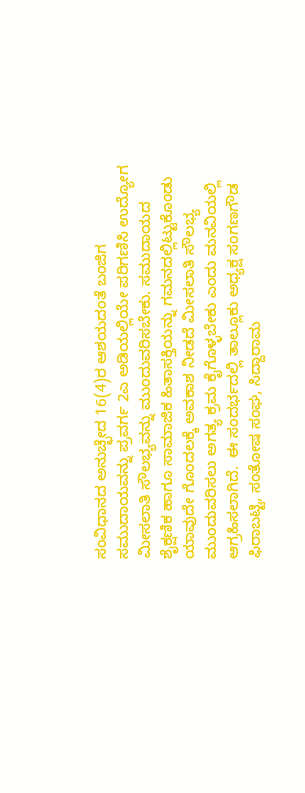ಸಂವಿಧಾನದ ಅನುಚ್ಛೇದ 16(4)ರ ಆಶಯದಂತೆ ಬಂಜಿಗ ಸಮುದಾಯವನ್ನು ಪ್ರವರ್ಗ 2ಎ ಅಡಿಯಲ್ಲಿಯೇ ಪರಿಗಣಿಸಿ ಉದ್ಯೋಗ ಮೀಸಲಾತಿ ಸೌಲಭ್ಯವನ್ನು ಮುಂದುವರಿಸಬೇಕು. ಸಮುದಾಯದ ಶೈಕ್ಷಣಿಕ ಹಾಗೂ ಸಾಮಾಜಿಕ ಹಿತಾಸಕ್ತಿಯನ್ನು ಗಮನದಲ್ಲಿಟ್ಟುಕೊಂಡು ಯಾವುದೇ ಗೊಂದಲಕ್ಕೆ ಅವಕಾಶ ನೀಡದೆ ಮೀಸಲಾತಿ ಸೌಲಭ್ಯ ಮುಂದುವರಿಸಲು ಅಗತ್ಯ ಕ್ರಮ ಕೈಗೊಳ್ಳಬೇಕು ಎಂದು ಮನವಿಯಲ್ಲಿ ಆಗ್ರಹಿಸಲಾಗಿದೆ.  ಈ ಸಂದರ್ಭದಲ್ಲಿ ತಾಲ್ಲೂಕು ಅಧ್ಯಕ್ಷ ಸಂಗಣಗೌಡ ಫಿರಾಬಟ್ಟಿ, ಸಂತೋಷ ಸಂಘ, ಸಿದ್ದಾರಾಮ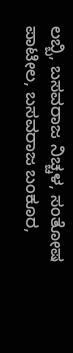ಲಬ್ಬಿ, ಬಸವರಾಜ ನಿಚ್ಚಳ, ಸಂತೋಷ ಪಾಟೀಲ, ಬಸವರಾಜ ಬಂಕೂರ,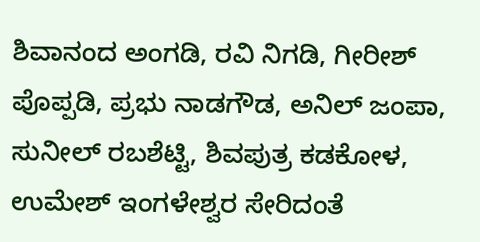ಶಿವಾನಂದ ಅಂಗಡಿ, ರವಿ ನಿಗಡಿ, ಗೀರೀಶ್ ಪೊಪ್ಪಡಿ, ಪ್ರಭು ನಾಡಗೌಡ, ಅನಿಲ್ ಜಂಪಾ, ಸುನೀಲ್ ರಬಶೆಟ್ಟಿ, ಶಿವಪುತ್ರ ಕಡಕೋಳ, ಉಮೇಶ್ ಇಂಗಳೇಶ್ವರ ಸೇರಿದಂತೆ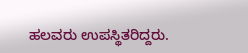ಹಲವರು ಉಪಸ್ಥಿತರಿದ್ದರು.